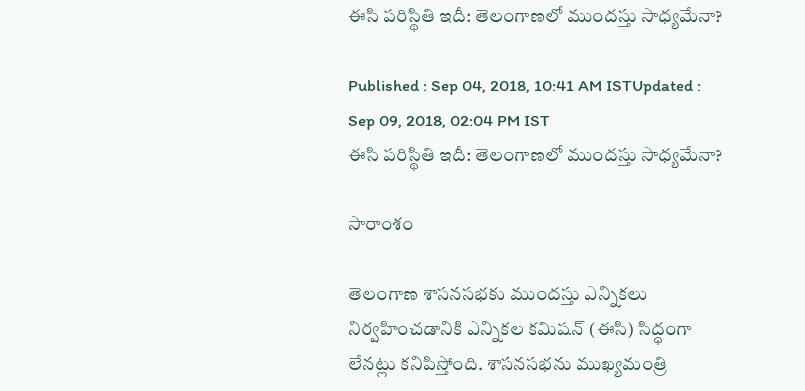ఈసి పరిస్థితి ఇదీ: తెలంగాణలో ముందస్తు సాధ్యమేనా?

Published : Sep 04, 2018, 10:41 AM ISTUpdated : Sep 09, 2018, 02:04 PM IST
ఈసి పరిస్థితి ఇదీ: తెలంగాణలో ముందస్తు సాధ్యమేనా?

సారాంశం

తెలంగాణ శాసనసభకు ముందస్తు ఎన్నికలు నిర్వహించడానికి ఎన్నికల కమిషన్ (ఈసి) సిద్ధంగా లేనట్లు కనిపిస్తోంది. శాసనసభను ముఖ్యమంత్రి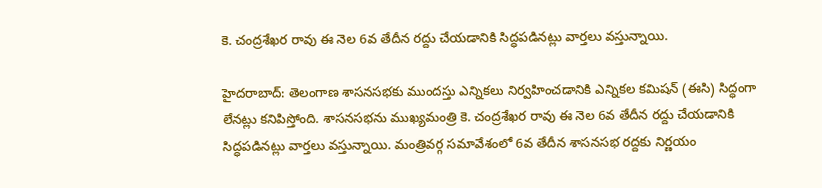కె. చంద్రశేఖర రావు ఈ నెల 6వ తేదీన రద్దు చేయడానికి సిద్ధపడినట్లు వార్తలు వస్తున్నాయి.

హైదరాబాద్: తెలంగాణ శాసనసభకు ముందస్తు ఎన్నికలు నిర్వహించడానికి ఎన్నికల కమిషన్ (ఈసి) సిద్ధంగా లేనట్లు కనిపిస్తోంది. శాసనసభను ముఖ్యమంత్రి కె. చంద్రశేఖర రావు ఈ నెల 6వ తేదీన రద్దు చేయడానికి సిద్ధపడినట్లు వార్తలు వస్తున్నాయి. మంత్రివర్గ సమావేశంలో 6వ తేదీన శాసనసభ రద్దకు నిర్ణయం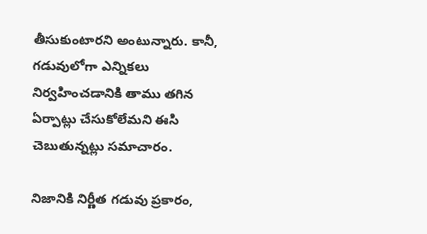తీసుకుంటారని అంటున్నారు. కానీ, గడువులోగా ఎన్నికలు నిర్వహించడానికి తాము తగిన ఏర్పాట్లు చేసుకోలేమని ఈసి చెబుతున్నట్లు సమాచారం.

నిజానికి నిర్ణీత గడువు ప్రకారం,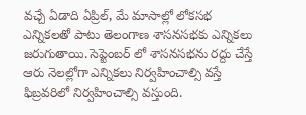వచ్చే ఏడాది ఏప్రిల్, మే మాసాల్లో లోకసభ ఎన్నికలతో పాటు తెలంగాణ శాసనసభకు ఎన్నికలు జరుగుతాయి. సెప్టెంబర్ లో శాసనసభను రద్దు చేస్తే ఆరు నెలల్లోగా ఎన్నికలు నిర్వహించాల్సి వస్తే ఫిబ్రవరిలో నిర్వహించాల్సి వస్తుంది.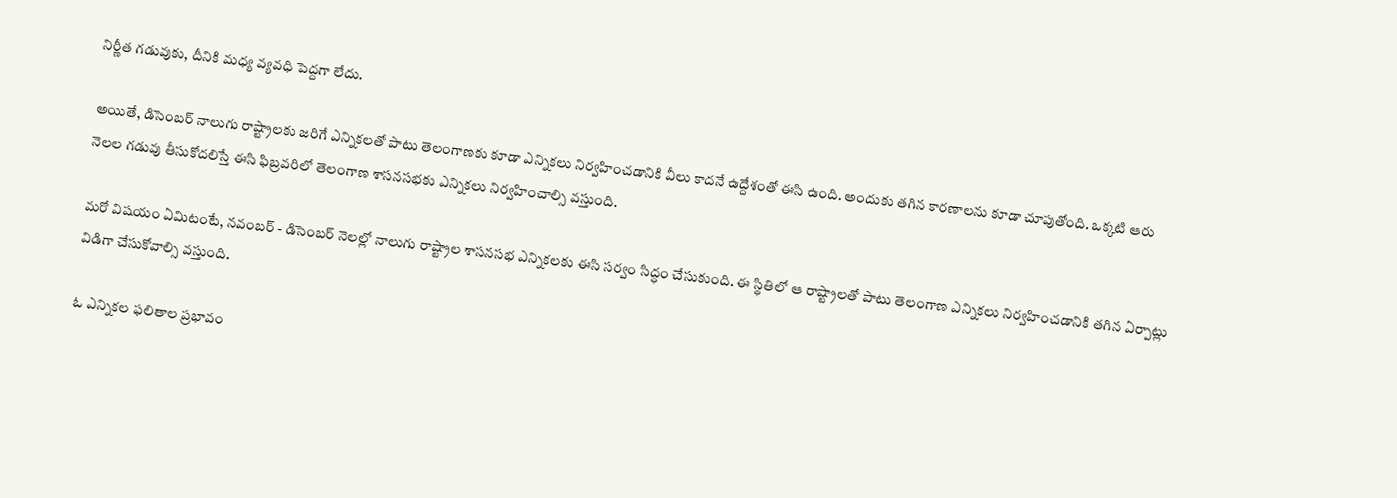నిర్ణీత గడువుకు, దీనికి మధ్య వ్యవధి పెద్దగా లేదు.

అయితే, డిసెంబర్ నాలుగు రాష్ట్రాలకు జరిగే ఎన్నికలతో పాటు తెలంగాణకు కూడా ఎన్నికలు నిర్వహించడానికి వీలు కాదనే ఉద్దేశంతో ఈసి ఉంది. అందుకు తగిన కారణాలను కూడా చూపుతోంది. ఒక్కటి ఆరు నెలల గడువు తీసుకోదలిస్తే ఈసి ఫిబ్రవరిలో తెలంగాణ శాసనసభకు ఎన్నికలు నిర్వహించాల్సి వస్తుంది.

మరో విషయం ఏమిటంటే, నవంబర్ - డిసెంబర్ నెలల్లో నాలుగు రాష్ట్రాల శాసనసభ ఎన్నికలకు ఈసి సర్వం సిద్ధం చేసుకుంది. ఈ స్థితిలో ఆ రాష్ట్రాలతో పాటు తెలంగాణ ఎన్నికలు నిర్వహించడానికి తగిన ఏర్పాట్లు విడిగా చేసుకోవాల్సి వస్తుంది.

ఓ ఎన్నికల ఫలితాల ప్రభావం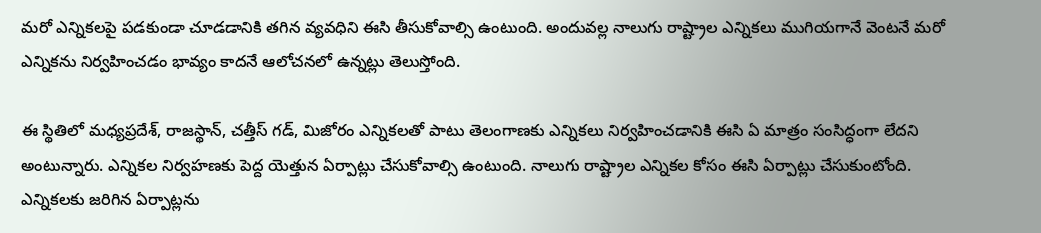మరో ఎన్నికలపై పడకుండా చూడడానికి తగిన వ్యవధిని ఈసి తీసుకోవాల్సి ఉంటుంది. అందువల్ల నాలుగు రాష్ట్రాల ఎన్నికలు ముగియగానే వెంటనే మరో ఎన్నికను నిర్వహించడం భావ్యం కాదనే ఆలోచనలో ఉన్నట్లు తెలుస్తోంది.

ఈ స్థితిలో మధ్యప్రదేశ్, రాజస్థాన్, చత్తీస్ గడ్, మిజోరం ఎన్నికలతో పాటు తెలంగాణకు ఎన్నికలు నిర్వహించడానికి ఈసి ఏ మాత్రం సంసిద్ధంగా లేదని అంటున్నారు. ఎన్నికల నిర్వహణకు పెద్ద యెత్తున ఏర్పాట్లు చేసుకోవాల్సి ఉంటుంది. నాలుగు రాష్ట్రాల ఎన్నికల కోసం ఈసి ఏర్పాట్లు చేసుకుంటోంది. ఎన్నికలకు జరిగిన ఏర్పాట్లను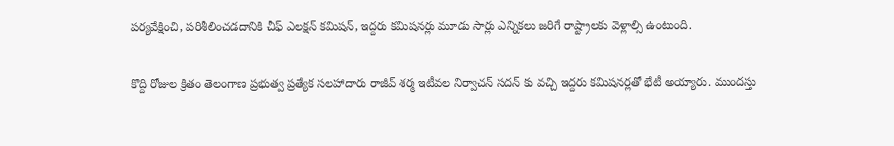పర్యవేక్షించి, పరిశీలించడదానికి చీఫ్ ఎలక్షన్ కమిషన్, ఇద్దరు కమిషనర్లు మూడు సార్లు ఎన్నికలు జరిగే రాష్ట్రాలకు వెళ్లాల్సి ఉంటుంది.

కొద్ది రోజుల క్రితం తెలంగాణ ప్రభుత్వ ప్రత్యేక సలహాదారు రాజీవ్ శర్మ ఇటీవల నిర్వాచన్ సదన్ కు వచ్చి ఇద్దరు కమిషనర్లతో భేటీ అయ్యారు. ముందస్తు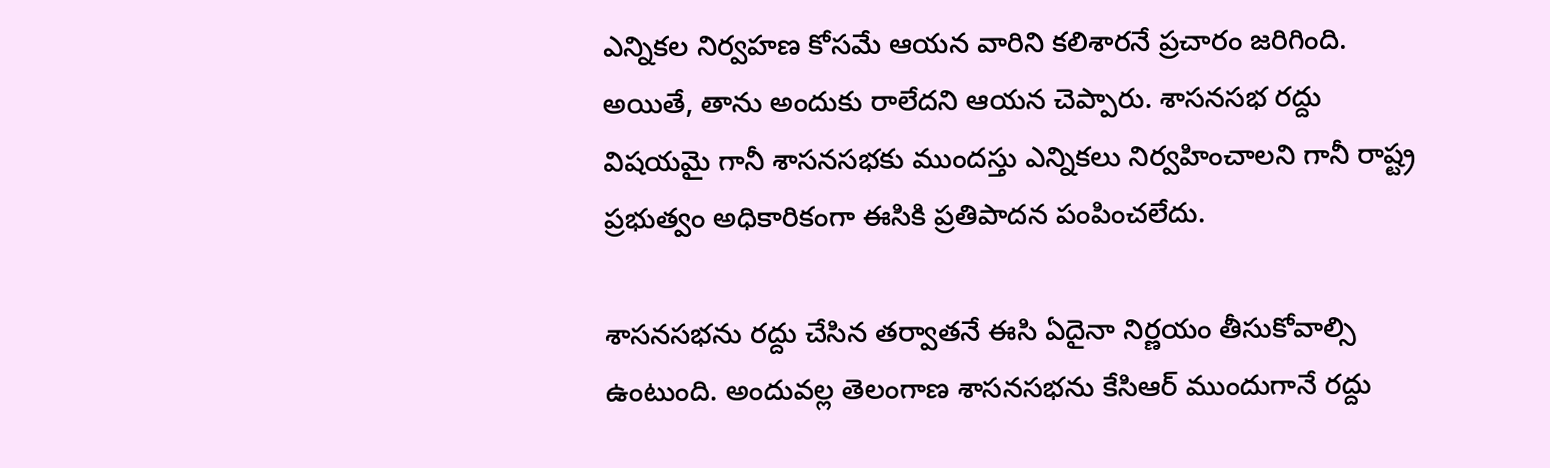ఎన్నికల నిర్వహణ కోసమే ఆయన వారిని కలిశారనే ప్రచారం జరిగింది. అయితే, తాను అందుకు రాలేదని ఆయన చెప్పారు. శాసనసభ రద్దు విషయమై గానీ శాసనసభకు ముందస్తు ఎన్నికలు నిర్వహించాలని గానీ రాష్ట్ర ప్రభుత్వం అధికారికంగా ఈసికి ప్రతిపాదన పంపించలేదు.

శాసనసభను రద్దు చేసిన తర్వాతనే ఈసి ఏదైనా నిర్ణయం తీసుకోవాల్సి ఉంటుంది. అందువల్ల తెలంగాణ శాసనసభను కేసిఆర్ ముందుగానే రద్దు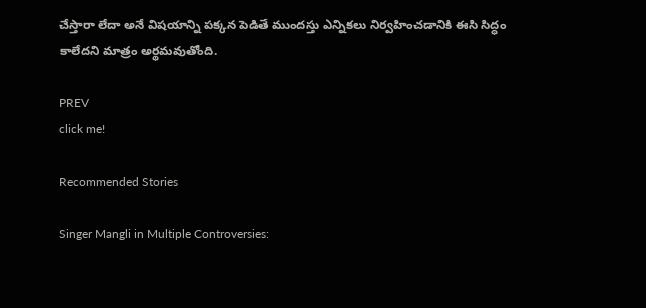చేస్తారా లేదా అనే విషయాన్ని పక్కన పెడితే ముందస్తు ఎన్నికలు నిర్వహించడానికి ఈసి సిద్ధం కాలేదని మాత్రం అర్థమవుతోంది.

PREV
click me!

Recommended Stories

Singer Mangli in Multiple Controversies: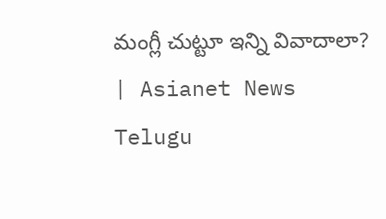మంగ్లీ చుట్టూ ఇన్ని వివాదాలా? | Asianet News Telugu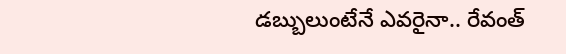డబ్బులుంటేనే ఎవరైనా.. రేవంత్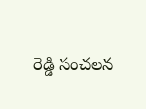రెడ్డి సంచలన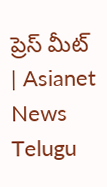ప్రెస్ మీట్ | Asianet News Telugu